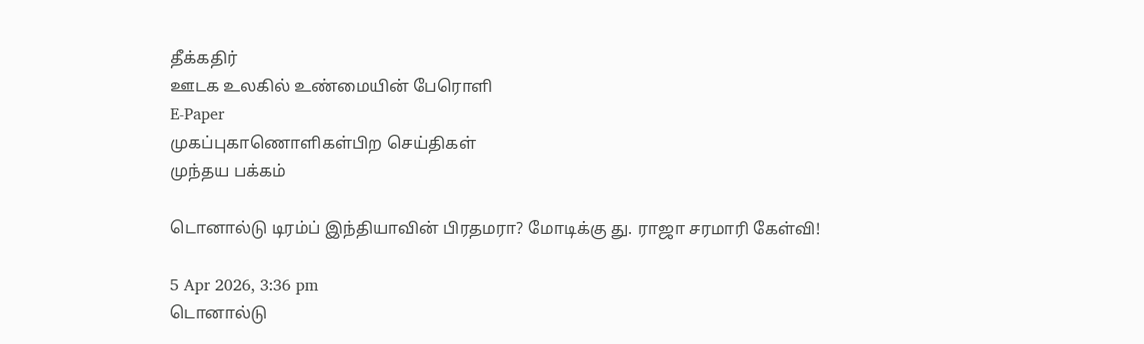தீக்கதிர்
ஊடக உலகில் உண்மையின் பேரொளி
E-Paper
முகப்புகாணொளிகள்பிற செய்திகள்
முந்தய பக்கம்

டொனால்டு டிரம்ப் இந்தியாவின் பிரதமரா? மோடிக்கு து. ராஜா சரமாரி கேள்வி!

5 Apr 2026, 3:36 pm
டொனால்டு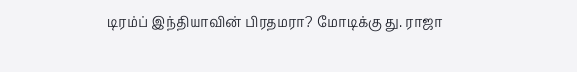டிரம்ப் இந்தியாவின் பிரதமரா? மோடிக்கு து. ராஜா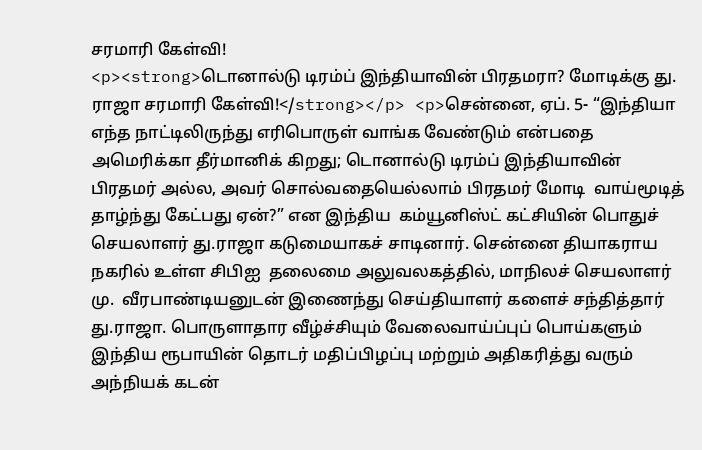சரமாரி கேள்வி!
<p><strong>டொனால்டு டிரம்ப் இந்தியாவின் பிரதமரா? மோடிக்கு து. ராஜா சரமாரி கேள்வி!</strong></p> <p>சென்னை, ஏப். 5- “இந்தியா எந்த நாட்டிலிருந்து எரிபொருள் வாங்க வேண்டும் என்பதை அமெரிக்கா தீர்மானிக் கிறது; டொனால்டு டிரம்ப் இந்தியாவின் பிரதமர் அல்ல, அவர் சொல்வதையெல்லாம் பிரதமர் மோடி  வாய்மூடித் தாழ்ந்து கேட்பது ஏன்?” என இந்திய  கம்யூனிஸ்ட் கட்சியின் பொதுச் செயலாளர் து.ராஜா கடுமையாகச் சாடினார். சென்னை தியாகராய நகரில் உள்ள சிபிஐ  தலைமை அலுவலகத்தில், மாநிலச் செயலாளர் மு.  வீரபாண்டியனுடன் இணைந்து செய்தியாளர் களைச் சந்தித்தார் து.ராஜா. பொருளாதார வீழ்ச்சியும் வேலைவாய்ப்புப் பொய்களும் இந்திய ரூபாயின் தொடர் மதிப்பிழப்பு மற்றும் அதிகரித்து வரும் அந்நியக் கடன்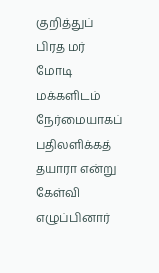குறித்துப் பிரத மர் மோடி மக்களிடம் நேர்மையாகப் பதிலளிக்கத் தயாரா என்று கேள்வி எழுப்பினார்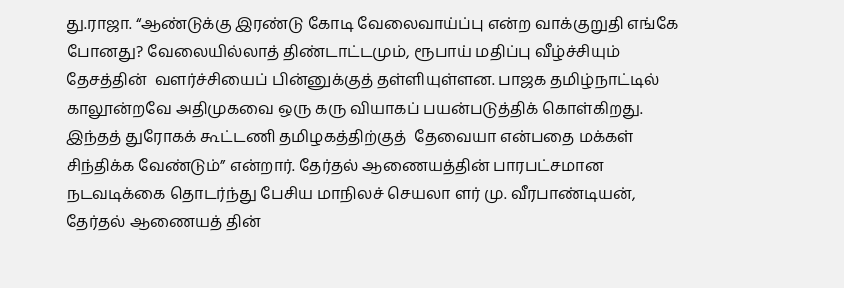து.ராஜா. “ஆண்டுக்கு இரண்டு கோடி வேலைவாய்ப்பு என்ற வாக்குறுதி எங்கே போனது? வேலையில்லாத் திண்டாட்டமும், ரூபாய் மதிப்பு வீழ்ச்சியும் தேசத்தின்  வளர்ச்சியைப் பின்னுக்குத் தள்ளியுள்ளன. பாஜக தமிழ்நாட்டில் காலூன்றவே அதிமுகவை ஒரு கரு வியாகப் பயன்படுத்திக் கொள்கிறது. இந்தத் துரோகக் கூட்டணி தமிழகத்திற்குத்  தேவையா என்பதை மக்கள் சிந்திக்க வேண்டும்” என்றார். தேர்தல் ஆணையத்தின் பாரபட்சமான நடவடிக்கை தொடர்ந்து பேசிய மாநிலச் செயலா ளர் மு. வீரபாண்டியன், தேர்தல் ஆணையத் தின்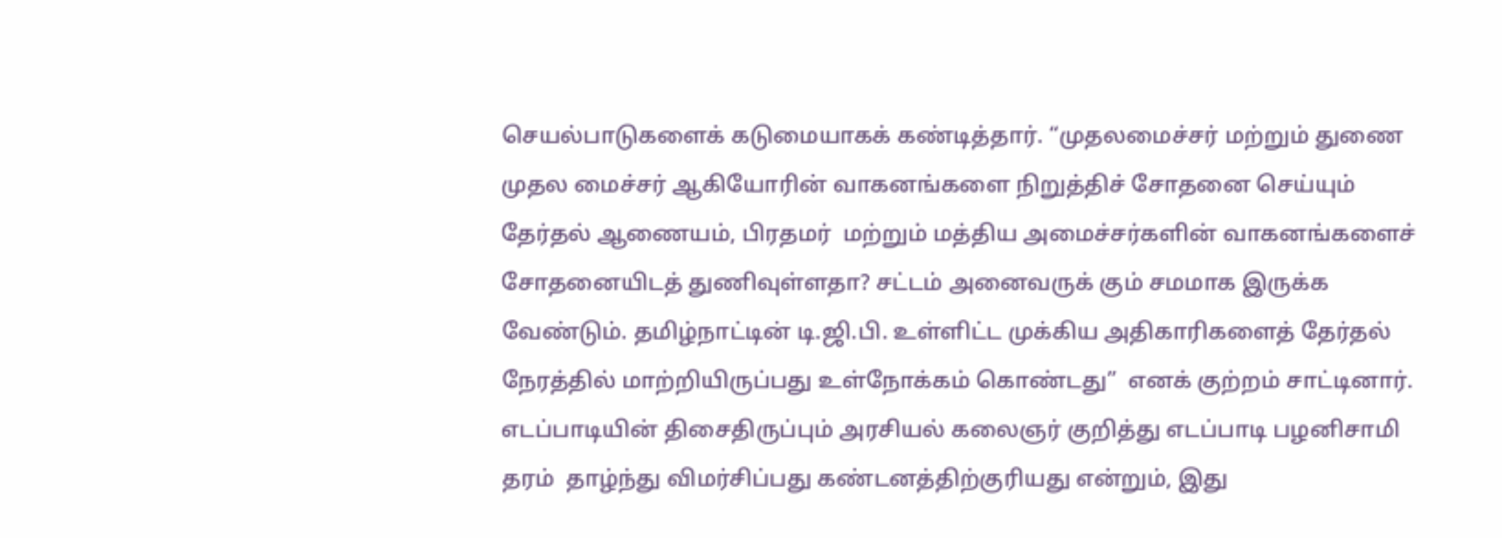செயல்பாடுகளைக் கடுமையாகக் கண்டித்தார். “முதலமைச்சர் மற்றும் துணை முதல மைச்சர் ஆகியோரின் வாகனங்களை நிறுத்திச் சோதனை செய்யும் தேர்தல் ஆணையம், பிரதமர்  மற்றும் மத்திய அமைச்சர்களின் வாகனங்களைச் சோதனையிடத் துணிவுள்ளதா? சட்டம் அனைவருக் கும் சமமாக இருக்க வேண்டும். தமிழ்நாட்டின் டி.ஜி.பி. உள்ளிட்ட முக்கிய அதிகாரிகளைத் தேர்தல்  நேரத்தில் மாற்றியிருப்பது உள்நோக்கம் கொண்டது”  எனக் குற்றம் சாட்டினார். எடப்பாடியின் திசைதிருப்பும் அரசியல் கலைஞர் குறித்து எடப்பாடி பழனிசாமி தரம்  தாழ்ந்து விமர்சிப்பது கண்டனத்திற்குரியது என்றும், இது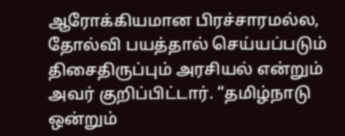ஆரோக்கியமான பிரச்சாரமல்ல, தோல்வி பயத்தால் செய்யப்படும் திசைதிருப்பும் அரசியல் என்றும் அவர் குறிப்பிட்டார். “தமிழ்நாடு  ஒன்றும்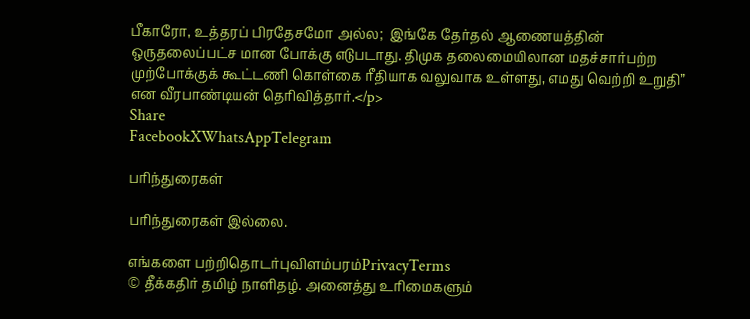பீகாரோ, உத்தரப் பிரதேசமோ அல்ல;  இங்கே தேர்தல் ஆணையத்தின் ஒருதலைப்பட்ச மான போக்கு எடுபடாது. திமுக தலைமையிலான மதச்சார்பற்ற முற்போக்குக் கூட்டணி கொள்கை ரீதியாக வலுவாக உள்ளது, எமது வெற்றி உறுதி”  என வீரபாண்டியன் தெரிவித்தார்.</p>
Share
FacebookXWhatsAppTelegram

பரிந்துரைகள்

பரிந்துரைகள் இல்லை.

எங்களை பற்றிதொடர்புவிளம்பரம்PrivacyTerms
© தீக்கதிர் தமிழ் நாளிதழ். அனைத்து உரிமைகளும்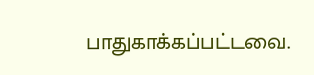பாதுகாக்கப்பட்டவை.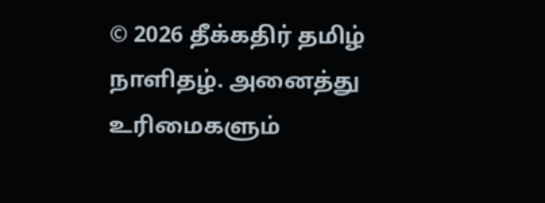© 2026 தீக்கதிர் தமிழ் நாளிதழ். அனைத்து உரிமைகளும்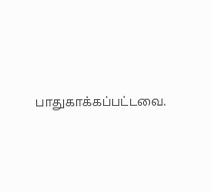பாதுகாக்கப்பட்டவை.